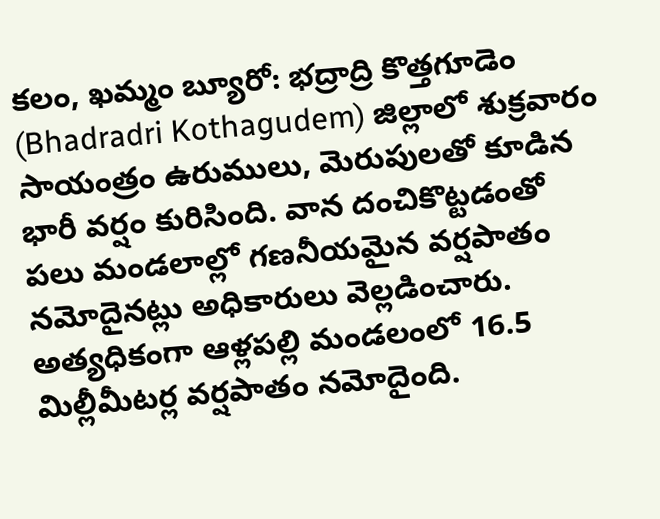కలం, ఖమ్మం బ్యూరో: భద్రాద్రి కొత్తగూడెం (Bhadradri Kothagudem) జిల్లాలో శుక్రవారం సాయంత్రం ఉరుములు, మెరుపులతో కూడిన భారీ వర్షం కురిసింది. వాన దంచికొట్టడంతో పలు మండలాల్లో గణనీయమైన వర్షపాతం నమోదైనట్లు అధికారులు వెల్లడించారు. అత్యధికంగా ఆళ్లపల్లి మండలంలో 16.5 మిల్లీమీటర్ల వర్షపాతం నమోదైంది.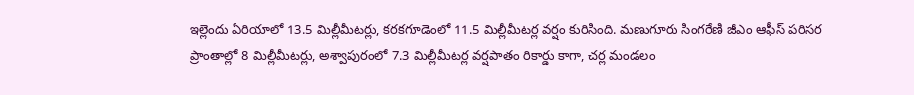ఇల్లెందు ఏరియాలో 13.5 మిల్లీమీటర్లు, కరకగూడెంలో 11.5 మిల్లీమీటర్ల వర్షం కురిసింది. మణుగూరు సింగరేణి జీఎం ఆఫీస్ పరిసర ప్రాంతాల్లో 8 మిల్లీమీటర్లు, అశ్వాపురంలో 7.3 మిల్లీమీటర్ల వర్షపాతం రికార్డు కాగా, చర్ల మండలం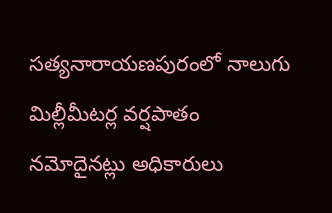సత్యనారాయణపురంలో నాలుగు మిల్లీమీటర్ల వర్షపాతం నమోదైనట్లు అధికారులు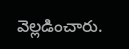వెల్లడించారు.